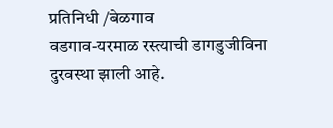प्रतिनिधी /बेळगाव
वडगाव-यरमाळ रस्त्याची डागडुजीविना दुरवस्था झाली आहे.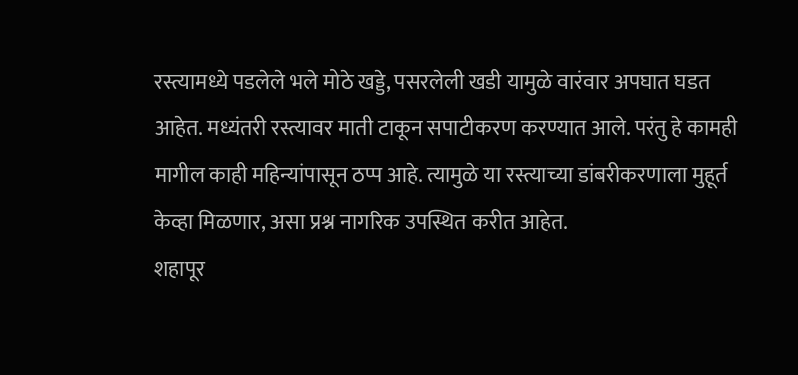रस्त्यामध्ये पडलेले भले मोठे खड्डे, पसरलेली खडी यामुळे वारंवार अपघात घडत आहेत. मध्यंतरी रस्त्यावर माती टाकून सपाटीकरण करण्यात आले. परंतु हे कामही मागील काही महिन्यांपासून ठप्प आहे. त्यामुळे या रस्त्याच्या डांबरीकरणाला मुहूर्त केव्हा मिळणार, असा प्रश्न नागरिक उपस्थित करीत आहेत.
शहापूर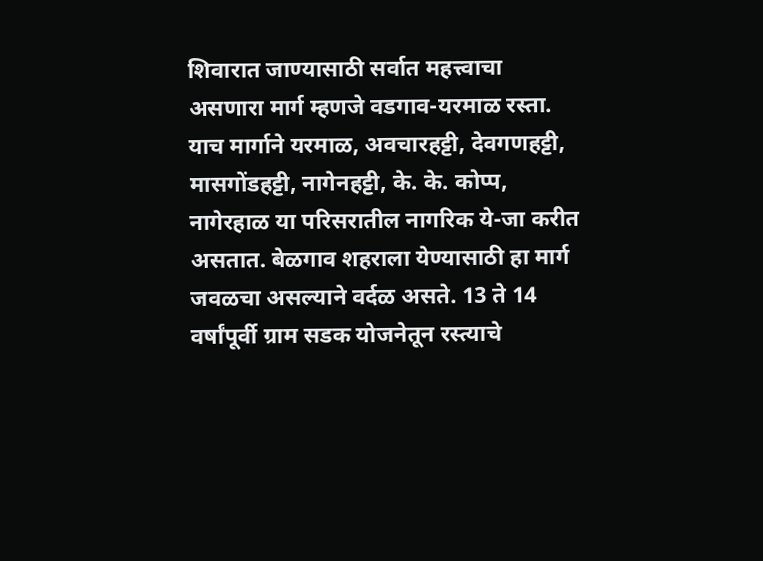शिवारात जाण्यासाठी सर्वात महत्त्वाचा असणारा मार्ग म्हणजे वडगाव-यरमाळ रस्ता. याच मार्गाने यरमाळ, अवचारहट्टी, देवगणहट्टी, मासगोंडहट्टी, नागेनहट्टी, के. के. कोप्प, नागेरहाळ या परिसरातील नागरिक ये-जा करीत असतात. बेळगाव शहराला येण्यासाठी हा मार्ग जवळचा असल्याने वर्दळ असते. 13 ते 14 वर्षांपूर्वी ग्राम सडक योजनेतून रस्त्याचे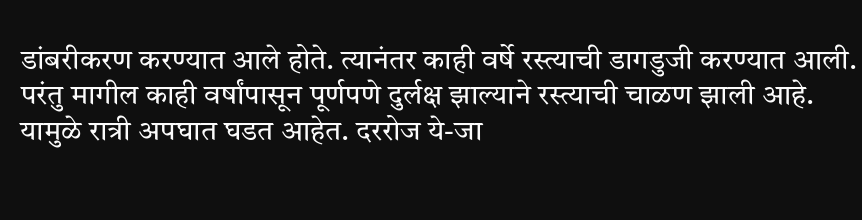डांबरीकरण करण्यात आले होते. त्यानंतर काही वर्षे रस्त्याची डागडुजी करण्यात आली. परंतु मागील काही वर्षांपासून पूर्णपणे दुर्लक्ष झाल्याने रस्त्याची चाळण झाली आहे. यामुळे रात्री अपघात घडत आहेत. दररोज ये-जा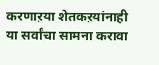करणाऱया शेतकऱयांनाही या सर्वांचा सामना करावा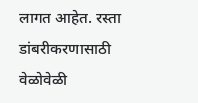लागत आहेत. रस्ता डांबरीकरणासाठी वेळोवेळी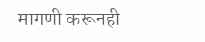मागणी करूनही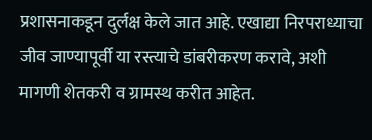प्रशासनाकडून दुर्लक्ष केले जात आहे. एखाद्या निरपराध्याचा जीव जाण्यापूर्वी या रस्त्याचे डांबरीकरण करावे, अशी मागणी शेतकरी व ग्रामस्थ करीत आहेत.